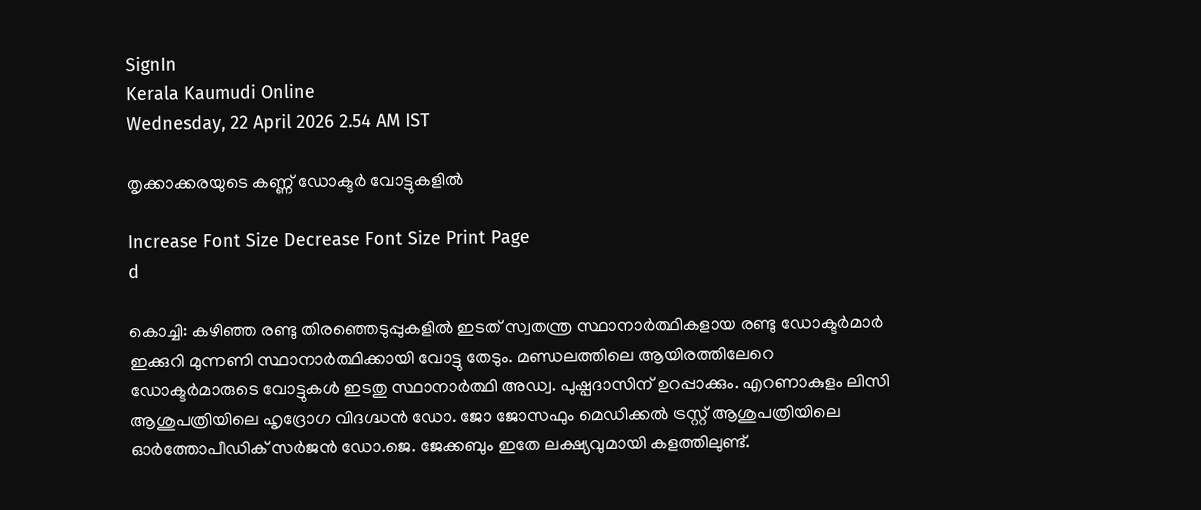SignIn
Kerala Kaumudi Online
Wednesday, 22 April 2026 2.54 AM IST

തൃക്കാക്കരയുടെ കണ്ണ് ഡോക്ടർ വോട്ടുകളിൽ

Increase Font Size Decrease Font Size Print Page
d

കൊച്ചി: കഴിഞ്ഞ രണ്ടു തിരഞ്ഞെടുപ്പുകളിൽ ഇടത് സ്വതന്ത്ര സ്ഥാനാർത്ഥികളായ രണ്ടു ഡോക്ടർമാർ ഇക്കുറി മുന്നണി സ്ഥാനാർത്ഥിക്കായി വോട്ടു തേടും. മണ്ഡലത്തിലെ ആയിരത്തിലേറെ ഡോക്ടർമാരുടെ വോട്ടുകൾ ഇടതു സ്ഥാനാർത്ഥി അഡ്വ. പുഷ്പദാസിന് ഉറപ്പാക്കും. എറണാകുളം ലിസി ആശുപത്രിയിലെ ഹൃദ്രോഗ വിദഗ്ദ്ധൻ ഡോ. ജോ ജോസഫും മെഡിക്കൽ ട്രസ്റ്റ് ആശുപത്രിയിലെ ഓർത്തോപീഡിക് സർജൻ ഡോ.ജെ. ജേക്കബും ഇതേ ലക്ഷ്യവുമായി കളത്തിലുണ്ട്.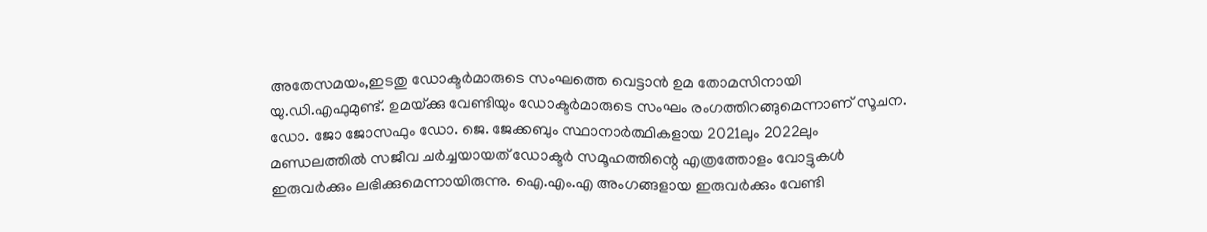അതേസമയം,ഇടതു ഡോക്ടർമാരുടെ സംഘത്തെ വെട്ടാൻ ഉമ തോമസിനായി യു.ഡി.എഫുമുണ്ട്. ഉമയ്‌ക്കു വേണ്ടിയും ഡോക്ടർമാരുടെ സംഘം രംഗത്തിറങ്ങുമെന്നാണ് സൂചന. ഡോ. ജോ ജോസഫും ഡോ. ജെ. ജേക്കബും സ്ഥാനാർത്ഥികളായ 2021ലും 2022ലും മണ്ഡലത്തിൽ സജീവ ചർച്ചയായത് ഡോക്ടർ സമൂഹത്തിന്റെ എത്രത്തോളം വോട്ടുകൾ ഇരുവർക്കും ലഭിക്കുമെന്നായിരുന്നു. ഐ.എം.എ അംഗങ്ങളായ ഇരുവർക്കും വേണ്ടി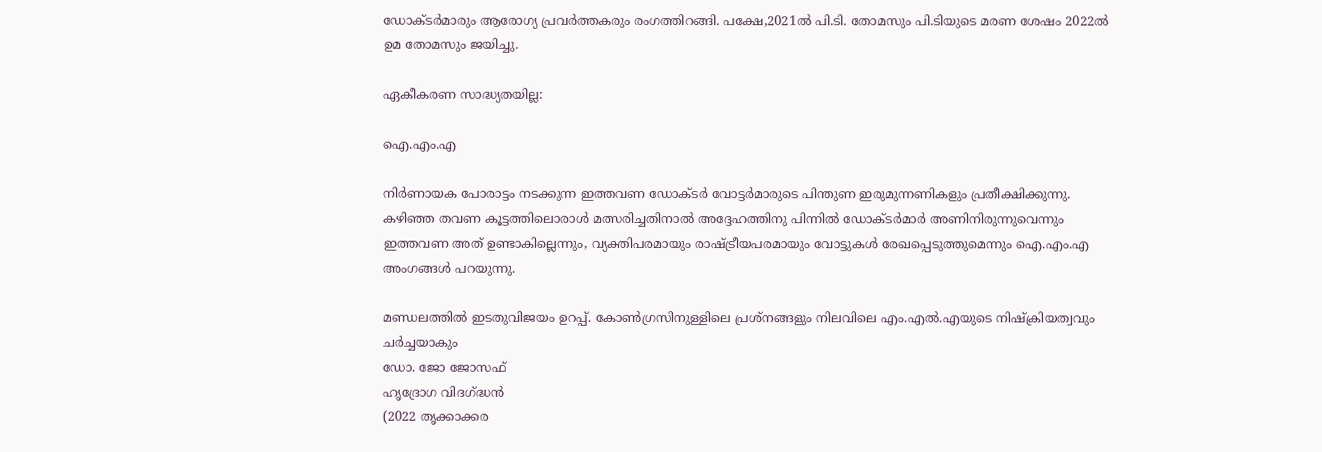ഡോക്ടർമാരും ആരോഗ്യ പ്രവർത്തകരും രംഗത്തിറങ്ങി. പക്ഷേ,2021ൽ പി.ടി. തോമസും പി.ടിയുടെ മരണ ശേഷം 2022ൽ ഉമ തോമസും ജയിച്ചു.

ഏകീകരണ സാദ്ധ്യതയില്ല:

ഐ.എം.എ

നിർണായക പോരാട്ടം നടക്കുന്ന ഇത്തവണ ഡോക്ടർ വോട്ടർമാരുടെ പിന്തുണ ഇരുമുന്നണികളും പ്രതീക്ഷിക്കുന്നു. കഴിഞ്ഞ തവണ കൂട്ടത്തിലൊരാൾ മത്സരിച്ചതിനാൽ അദ്ദേഹത്തിനു പിന്നിൽ ഡോക്ടർമാർ അണിനിരുന്നുവെന്നും ഇത്തവണ അത് ഉണ്ടാകില്ലെന്നും, വ്യക്തിപരമായും രാഷ്ട്രീയപരമായും വോട്ടുകൾ രേഖപ്പെടുത്തുമെന്നും ഐ.എം.എ അംഗങ്ങൾ പറയുന്നു.

മണ്ഡലത്തിൽ ഇടതുവിജയം ഉറപ്പ്. കോൺഗ്രസിനുള്ളിലെ പ്രശ്നങ്ങളും നിലവിലെ എം.എൽ.എയുടെ നിഷ്‌ക്രിയത്വവും ചർച്ചയാകും
ഡോ. ജോ ജോസഫ്
ഹൃദ്രോഗ വിദഗ്ദ്ധൻ
(2022 തൃക്കാക്കര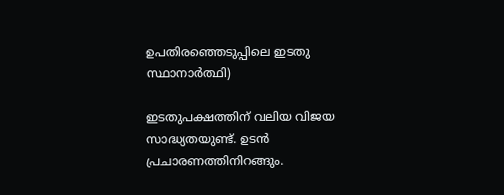ഉപതിരഞ്ഞെടുപ്പിലെ ഇടതു സ്ഥാനാർത്ഥി)

ഇടതുപക്ഷത്തിന് വലിയ വിജയ സാദ്ധ്യതയുണ്ട്. ഉടൻ പ്രചാരണത്തിനിറങ്ങും.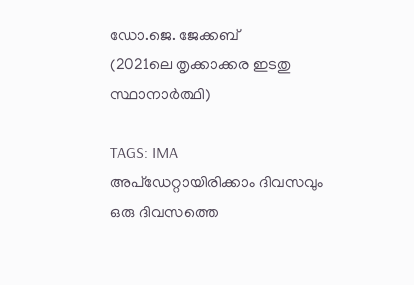ഡോ.ജെ. ജേക്കബ്
(2021ലെ തൃക്കാക്കര ഇടതു സ്ഥാനാർത്ഥി)

TAGS: IMA
അപ്ഡേറ്റായിരിക്കാം ദിവസവും
ഒരു ദിവസത്തെ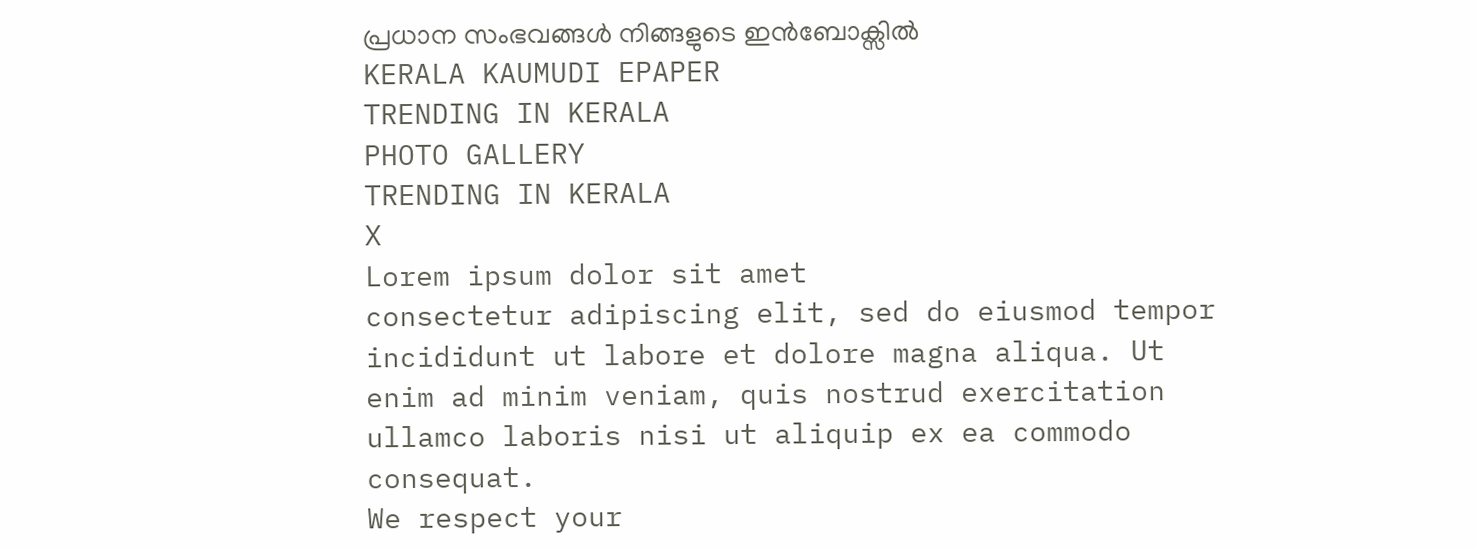പ്രധാന സംഭവങ്ങൾ നിങ്ങളുടെ ഇൻബോക്സിൽ
KERALA KAUMUDI EPAPER
TRENDING IN KERALA
PHOTO GALLERY
TRENDING IN KERALA
X
Lorem ipsum dolor sit amet
consectetur adipiscing elit, sed do eiusmod tempor incididunt ut labore et dolore magna aliqua. Ut enim ad minim veniam, quis nostrud exercitation ullamco laboris nisi ut aliquip ex ea commodo consequat.
We respect your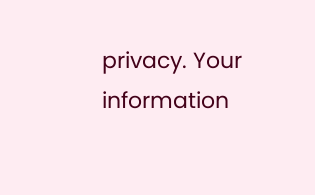privacy. Your information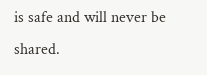is safe and will never be shared.